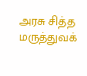அரசு சித்த மருத்துவக்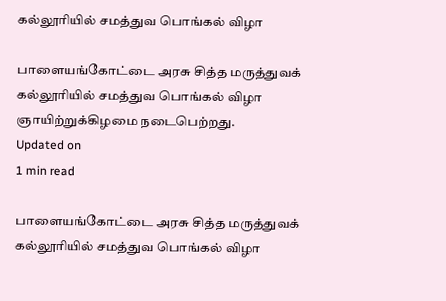கல்லூரியில் சமத்துவ பொங்கல் விழா

பாளையங்கோட்டை அரசு சித்த மருத்துவக் கல்லூரியில் சமத்துவ பொங்கல் விழா ஞாயிற்றுக்கிழமை நடைபெற்றது.
Updated on
1 min read

பாளையங்கோட்டை அரசு சித்த மருத்துவக் கல்லூரியில் சமத்துவ பொங்கல் விழா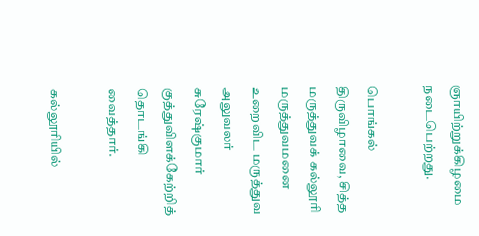ஞாயிற்றுக்கிழமை நடைபெற்றது.

பொங்கல் திருவிழாவை, சித்த மருத்துவக் கல்லூரி மருத்துவமனை உறைவிட மருத்துவ அலுவலர் சுரேஷ்குமார் குத்துவிளக்கேற்றித் தொடங்கி வைத்தார்.

கல்லூரியில்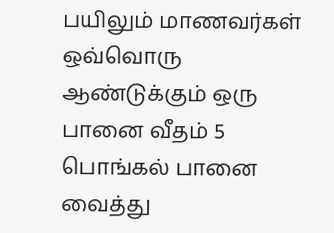பயிலும் மாணவர்கள் ஒவ்வொரு ஆண்டுக்கும் ஒரு பானை வீதம் 5 பொங்கல் பானை வைத்து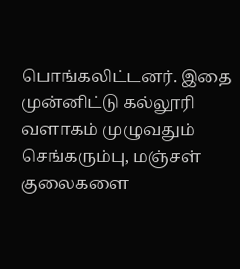பொங்கலிட்டனர். இதை முன்னிட்டு கல்லூரி வளாகம் முழுவதும் செங்கரும்பு, மஞ்சள் குலைகளை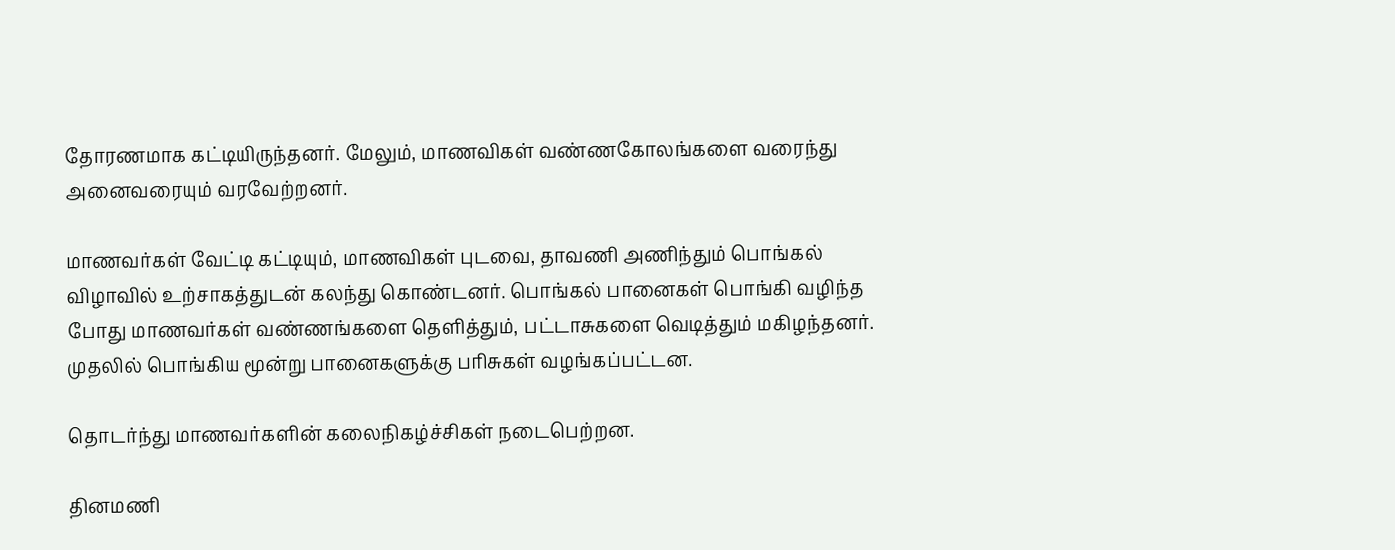தோரணமாக கட்டியிருந்தனர். மேலும், மாணவிகள் வண்ணகோலங்களை வரைந்து அனைவரையும் வரவேற்றனர்.

மாணவர்கள் வேட்டி கட்டியும், மாணவிகள் புடவை, தாவணி அணிந்தும் பொங்கல் விழாவில் உற்சாகத்துடன் கலந்து கொண்டனர். பொங்கல் பானைகள் பொங்கி வழிந்த போது மாணவர்கள் வண்ணங்களை தெளித்தும், பட்டாசுகளை வெடித்தும் மகிழந்தனர். முதலில் பொங்கிய மூன்று பானைகளுக்கு பரிசுகள் வழங்கப்பட்டன.

தொடர்ந்து மாணவர்களின் கலைநிகழ்ச்சிகள் நடைபெற்றன.

தினமணி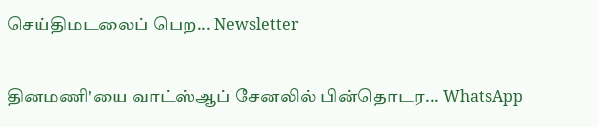செய்திமடலைப் பெற... Newsletter

தினமணி'யை வாட்ஸ்ஆப் சேனலில் பின்தொடர... WhatsApp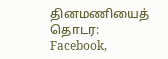தினமணியைத் தொடர: Facebook,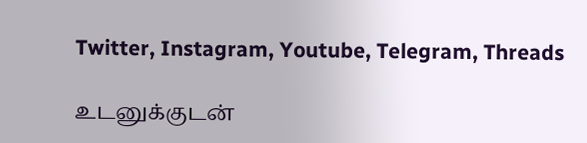Twitter, Instagram, Youtube, Telegram, Threads

உடனுக்குடன்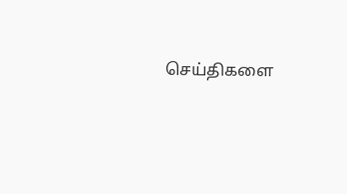செய்திகளை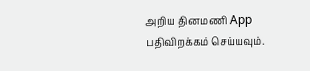அறிய தினமணி App பதிவிறக்கம் செய்யவும்.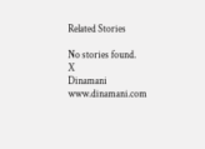Related Stories

No stories found.
X
Dinamani
www.dinamani.com